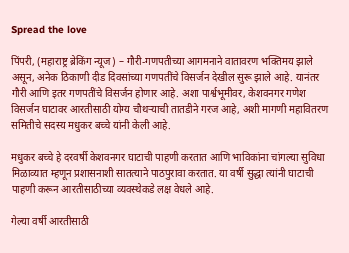Spread the love

पिंपरी, (महाराष्ट्र ब्रेकिंग न्यूज) – गौरी-गणपतीच्या आगमनाने वातावरण भक्तिमय झाले असून, अनेक ठिकाणी दीड दिवसांच्या गणपतींचे विसर्जन देखील सुरू झाले आहे. यानंतर गौरी आणि इतर गणपतींचे विसर्जन होणार आहे. अशा पार्श्वभूमीवर, केशवनगर गणेश विसर्जन घाटावर आरतीसाठी योग्य चौथऱ्याची तातडीने गरज आहे, अशी मागणी महावितरण समितीचे सदस्य मधुकर बच्चे यांनी केली आहे.

मधुकर बच्चे हे दरवर्षी केशवनगर घाटाची पाहणी करतात आणि भाविकांना चांगल्या सुविधा मिळाव्यात म्हणून प्रशासनाशी सातत्याने पाठपुरावा करतात. या वर्षी सुद्धा त्यांनी घाटाची पाहणी करून आरतीसाठीच्या व्यवस्थेकडे लक्ष वेधले आहे.

गेल्या वर्षी आरतीसाठी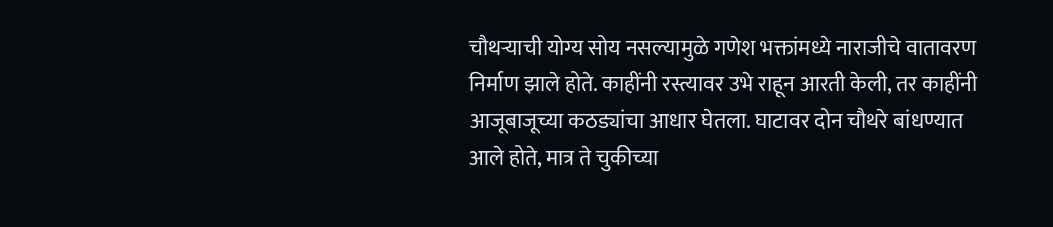चौथऱ्याची योग्य सोय नसल्यामुळे गणेश भक्तांमध्ये नाराजीचे वातावरण निर्माण झाले होते. काहींनी रस्त्यावर उभे राहून आरती केली, तर काहींनी आजूबाजूच्या कठड्यांचा आधार घेतला. घाटावर दोन चौथरे बांधण्यात आले होते, मात्र ते चुकीच्या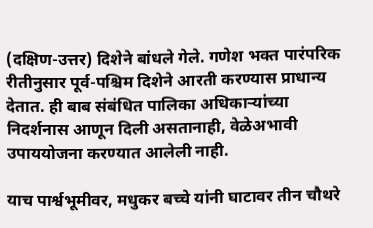(दक्षिण-उत्तर) दिशेने बांधले गेले. गणेश भक्त पारंपरिक रीतीनुसार पूर्व-पश्चिम दिशेने आरती करण्यास प्राधान्य देतात. ही बाब संबंधित पालिका अधिकाऱ्यांच्या निदर्शनास आणून दिली असतानाही, वेळेअभावी उपाययोजना करण्यात आलेली नाही.

याच पार्श्वभूमीवर, मधुकर बच्चे यांनी घाटावर तीन चौथरे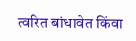त्वरित बांधावेत किंवा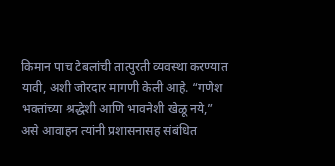किमान पाच टेबलांची तात्पुरती व्यवस्था करण्यात यावी, अशी जोरदार मागणी केली आहे. “गणेश भक्तांच्या श्रद्धेशी आणि भावनेशी खेळू नये,” असे आवाहन त्यांनी प्रशासनासह संबंधित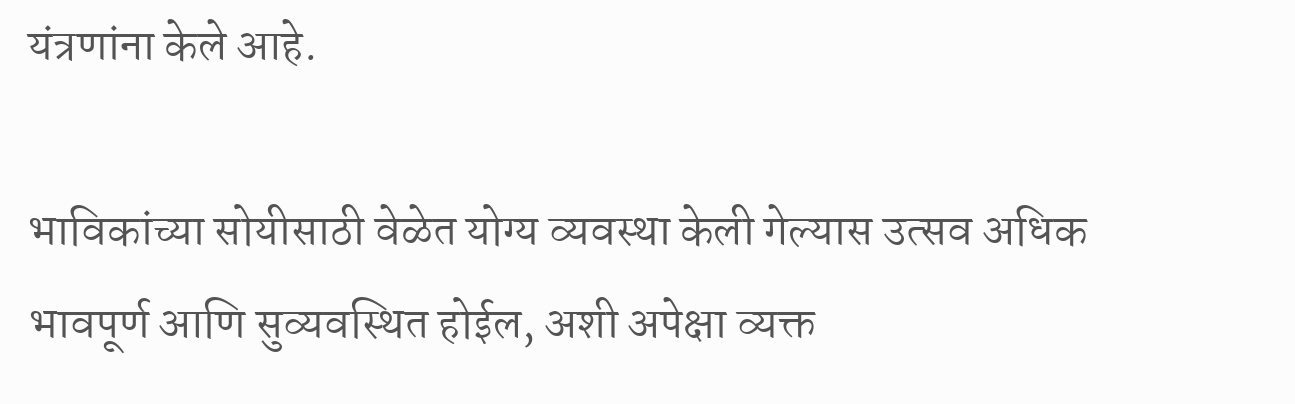यंत्रणांना केले आहे.

भाविकांच्या सोयीसाठी वेळेत योग्य व्यवस्था केली गेल्यास उत्सव अधिक भावपूर्ण आणि सुव्यवस्थित होईल, अशी अपेक्षा व्यक्त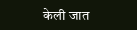केली जात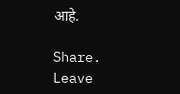आहे.

Share.
Leave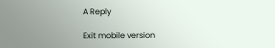A Reply

Exit mobile version